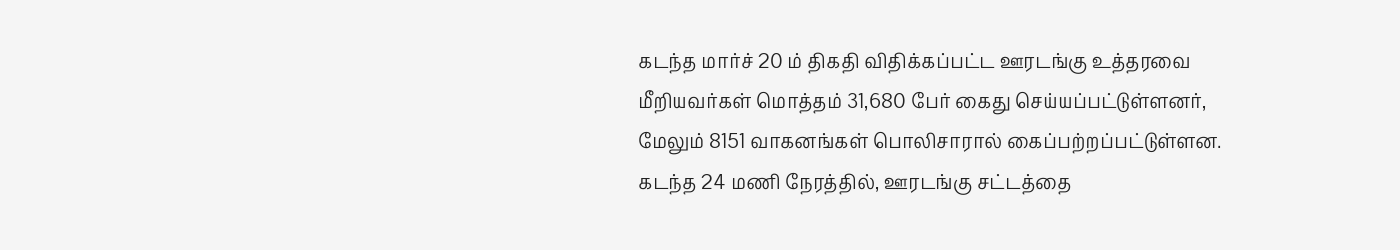கடந்த மார்ச் 20 ம் திகதி விதிக்கப்பட்ட ஊரடங்கு உத்தரவை மீறியவர்கள் மொத்தம் 31,680 பேர் கைது செய்யப்பட்டுள்ளனர், மேலும் 8151 வாகனங்கள் பொலிசாரால் கைப்பற்றப்பட்டுள்ளன.
கடந்த 24 மணி நேரத்தில், ஊரடங்கு சட்டத்தை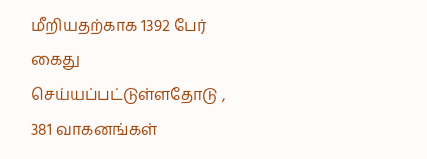மீறியதற்காக 1392 பேர் கைது செய்யப்பட்டுள்ளதோடு , 381 வாகனங்கள்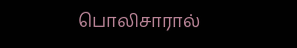பொலிசாரால்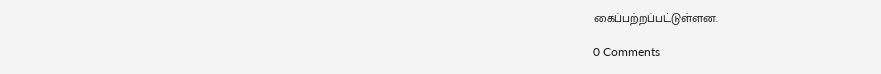கைப்பற்றப்பட்டுள்ளன.

0 Comments